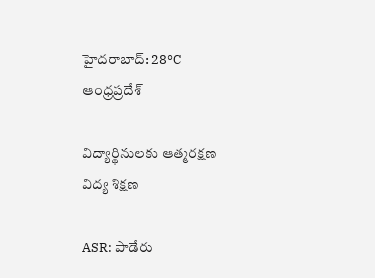హైదరాబాద్: 28°C
ఆంధ్రప్రదేశ్

విద్యార్థినులకు ఆత్మరక్షణ విద్య శిక్షణ

ASR: పాడేరు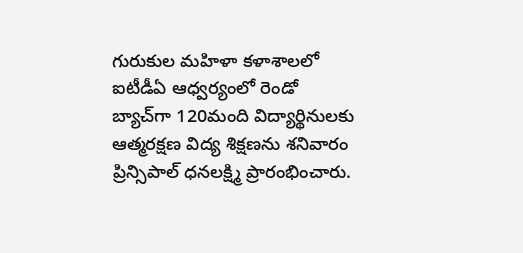గురుకుల మహిళా కళాశాలలో ఐటీడీఏ ఆధ్వర్యంలో రెండో బ్యాచ్‌గా 120మంది విద్యార్థినులకు ఆత్మరక్షణ విద్య శిక్షణను శనివారం ప్రిన్సిపాల్ ధనలక్ష్మి ప్రారంభించారు.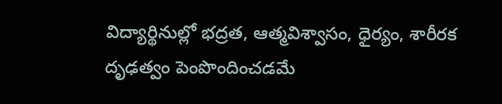విద్యార్థినుల్లో భద్రత, ఆత్మవిశ్వాసం, ధైర్యం, శారీరక దృఢత్వం పెంపొందించడమే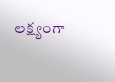లక్ష్యంగా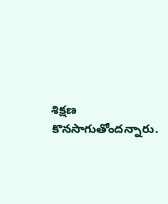శిక్షణ కొనసాగుతోందన్నారు.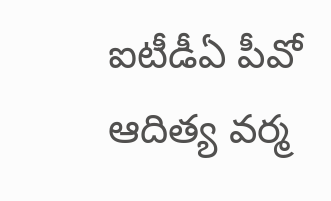ఐటీడీఏ పీవో ఆదిత్య వర్మ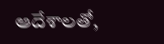ఆదేశాలతో,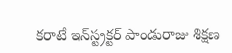కరాటే ఇన్‌స్ట్రక్టర్ పాండురాజు శిక్షణ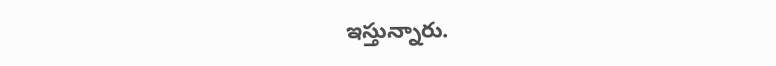ఇస్తున్నారు.